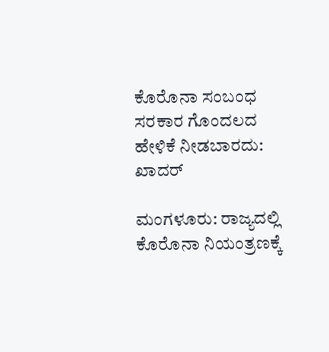ಕೊರೊನಾ ಸಂಬಂಧ ಸರಕಾರ ಗೊಂದಲದ ಹೇಳಿಕೆ ನೀಡಬಾರದು: ಖಾದರ್

ಮಂಗಳೂರು: ರಾಜ್ಯದಲ್ಲಿ ಕೊರೊನಾ ನಿಯಂತ್ರಣಕ್ಕೆ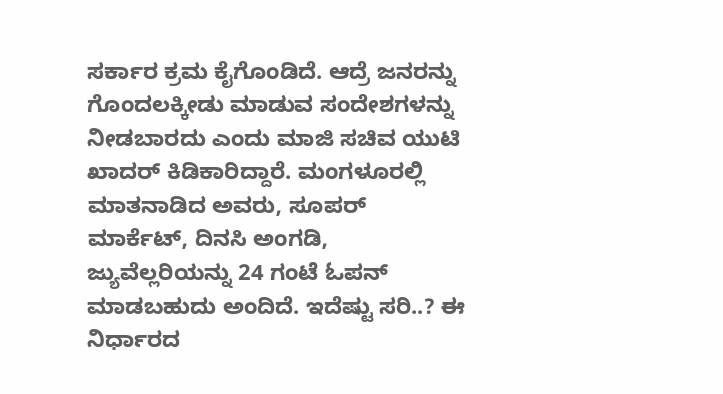ಸರ್ಕಾರ ಕ್ರಮ ಕೈಗೊಂಡಿದೆ. ಆದ್ರೆ ಜನರನ್ನು ಗೊಂದಲಕ್ಕೀಡು ಮಾಡುವ ಸಂದೇಶಗಳನ್ನು ನೀಡಬಾರದು ಎಂದು ಮಾಜಿ ಸಚಿವ ಯುಟಿ ಖಾದರ್ ಕಿಡಿಕಾರಿದ್ದಾರೆ. ಮಂಗಳೂರಲ್ಲಿ ಮಾತನಾಡಿದ ಅವರು, ಸೂಪರ್ ಮಾರ್ಕೆಟ್, ದಿನಸಿ ಅಂಗಡಿ, ಜ್ಯುವೆಲ್ಲರಿಯನ್ನು 24 ಗಂಟೆ ಓಪನ್ ಮಾಡಬಹುದು ಅಂದಿದೆ. ಇದೆಷ್ಟು ಸರಿ..? ಈ ನಿರ್ಧಾರದ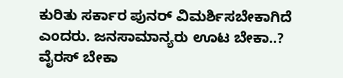ಕುರಿತು ಸರ್ಕಾರ ಪುನರ್ ವಿಮರ್ಶಿಸಬೇಕಾಗಿದೆ ಎಂದರು. ಜನಸಾಮಾನ್ಯರು ಊಟ ಬೇಕಾ..? ವೈರಸ್ ಬೇಕಾ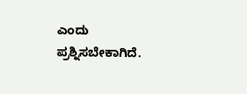ಎಂದು ಪ್ರಶ್ನಿಸಬೇಕಾಗಿದೆ.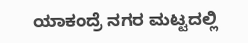ಯಾಕಂದ್ರೆ ನಗರ ಮಟ್ಟದಲ್ಲಿ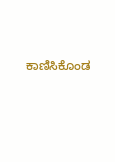ಕಾಣಿಸಿಕೊಂಡ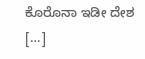ಕೊರೊನಾ ಇಡೀ ದೇಶ […]